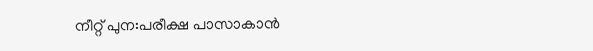നീറ്റ് പുന:പരീക്ഷ പാസാകാൻ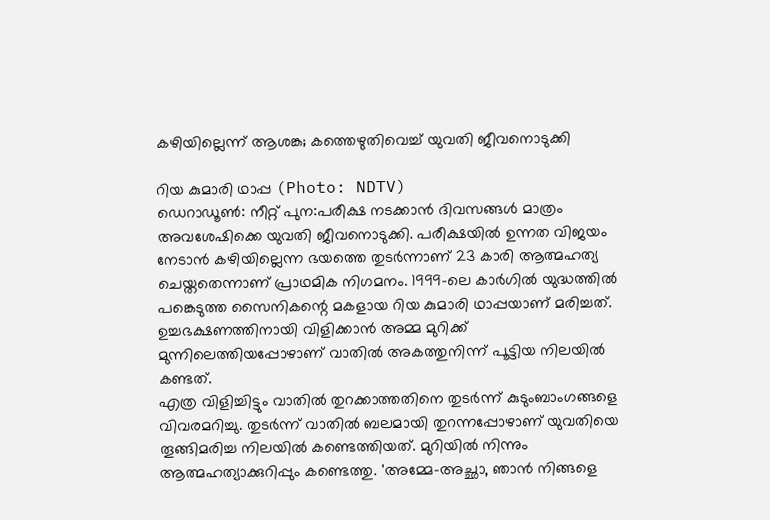കഴിയില്ലെന്ന് ആശങ്ക; കത്തെഴുതിവെച്ച് യുവതി ജീവനൊടുക്കി

റിയ കുമാരി ഥാപ്പ (Photo: NDTV)
ഡെറാഡൂൺ: നീറ്റ് പുന:പരീക്ഷ നടക്കാൻ ദിവസങ്ങൾ മാത്രം അവശേഷിക്കെ യുവതി ജീവനൊടുക്കി. പരീക്ഷയിൽ ഉന്നത വിജയം നേടാൻ കഴിയില്ലെന്ന ഭയത്തെ തുടർന്നാണ് 23 കാരി ആത്മഹത്യ ചെയ്തതെന്നാണ് പ്രാഥമിക നിഗമനം. 1999-ലെ കാർഗിൽ യുദ്ധത്തിൽ പങ്കെടുത്ത സൈനികന്റെ മകളായ റിയ കുമാരി ഥാപ്പയാണ് മരിച്ചത്. ഉച്ചഭക്ഷണത്തിനായി വിളിക്കാൻ അമ്മ മുറിക്ക് മുന്നിലെത്തിയപ്പോഴാണ് വാതിൽ അകത്തുനിന്ന് പൂട്ടിയ നിലയിൽ കണ്ടത്.
എത്ര വിളിച്ചിട്ടും വാതിൽ തുറക്കാത്തതിനെ തുടർന്ന് കുടുംബാംഗങ്ങളെ വിവരമറിച്ചു. തുടർന്ന് വാതിൽ ബലമായി തുറന്നപ്പോഴാണ് യുവതിയെ തൂങ്ങിമരിച്ച നിലയിൽ കണ്ടെത്തിയത്. മുറിയിൽ നിന്നും ആത്മഹത്യാക്കുറിപ്പും കണ്ടെത്തു. 'അമ്മേ-അച്ഛാ, ഞാൻ നിങ്ങളെ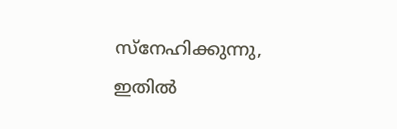സ്നേഹിക്കുന്നു, ഇതിൽ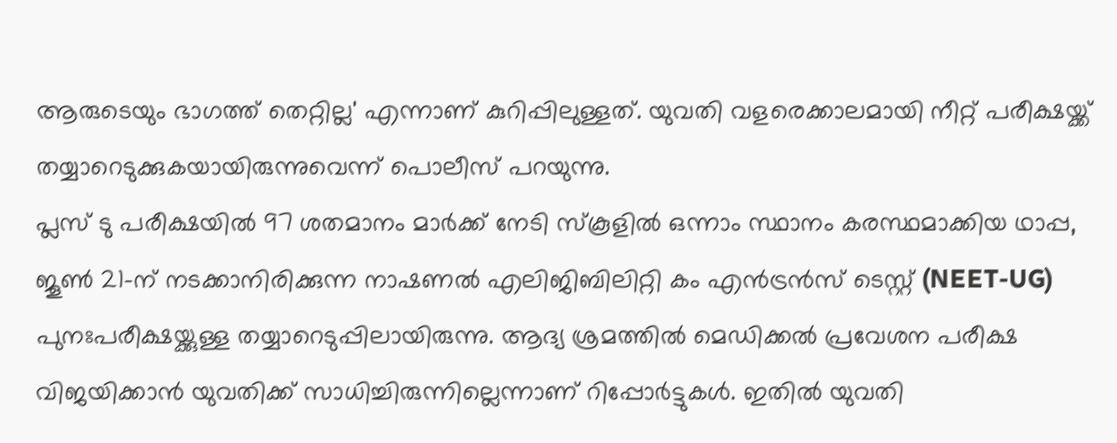ആരുടെയും ഭാഗത്ത് തെറ്റില്ല' എന്നാണ് കുറിപ്പിലുള്ളത്. യുവതി വളരെക്കാലമായി നീറ്റ് പരീക്ഷയ്ക്ക് തയ്യാറെടുക്കുകയായിരുന്നുവെന്ന് പൊലീസ് പറയുന്നു.
പ്ലസ് ടു പരീക്ഷയിൽ 97 ശതമാനം മാർക്ക് നേടി സ്കൂളിൽ ഒന്നാം സ്ഥാനം കരസ്ഥമാക്കിയ ഥാപ്പ, ജൂൺ 21-ന് നടക്കാനിരിക്കുന്ന നാഷണൽ എലിജിബിലിറ്റി കം എൻട്രൻസ് ടെസ്റ്റ് (NEET-UG) പുനഃപരീക്ഷയ്ക്കുള്ള തയ്യാറെടുപ്പിലായിരുന്നു. ആദ്യ ശ്രമത്തിൽ മെഡിക്കൽ പ്രവേശന പരീക്ഷ വിജയിക്കാൻ യുവതിക്ക് സാധിച്ചിരുന്നില്ലെന്നാണ് റിപ്പോർട്ടുകൾ. ഇതിൽ യുവതി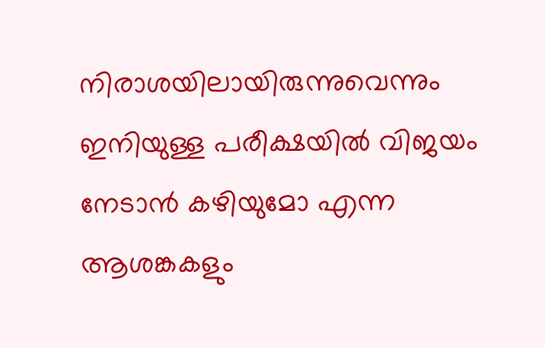നിരാശയിലായിരുന്നുവെന്നും ഇനിയുള്ള പരീക്ഷയിൽ വിജയം നേടാൻ കഴിയുമോ എന്ന ആശങ്കകളും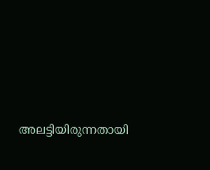അലട്ടിയിരുന്നതായി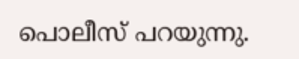പൊലീസ് പറയുന്നു.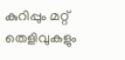കുറിപ്പും മറ്റ് തെളിവുകളും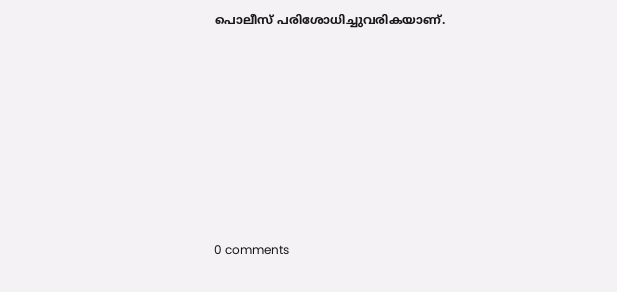പൊലീസ് പരിശോധിച്ചുവരികയാണ്.









0 comments